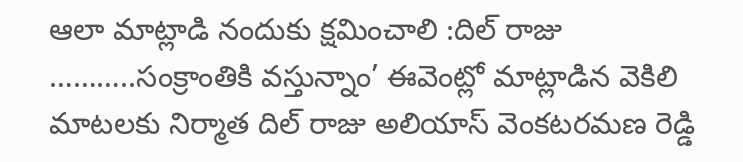ఆలా మాట్లాడి నందుకు క్షమించాలి :దిల్ రాజు ………..సంక్రాంతికి వస్తున్నాం’ ఈవెంట్లో మాట్లాడిన వెకిలి మాటలకు నిర్మాత దిల్ రాజు అలియాస్ వెంకటరమణ రెడ్డి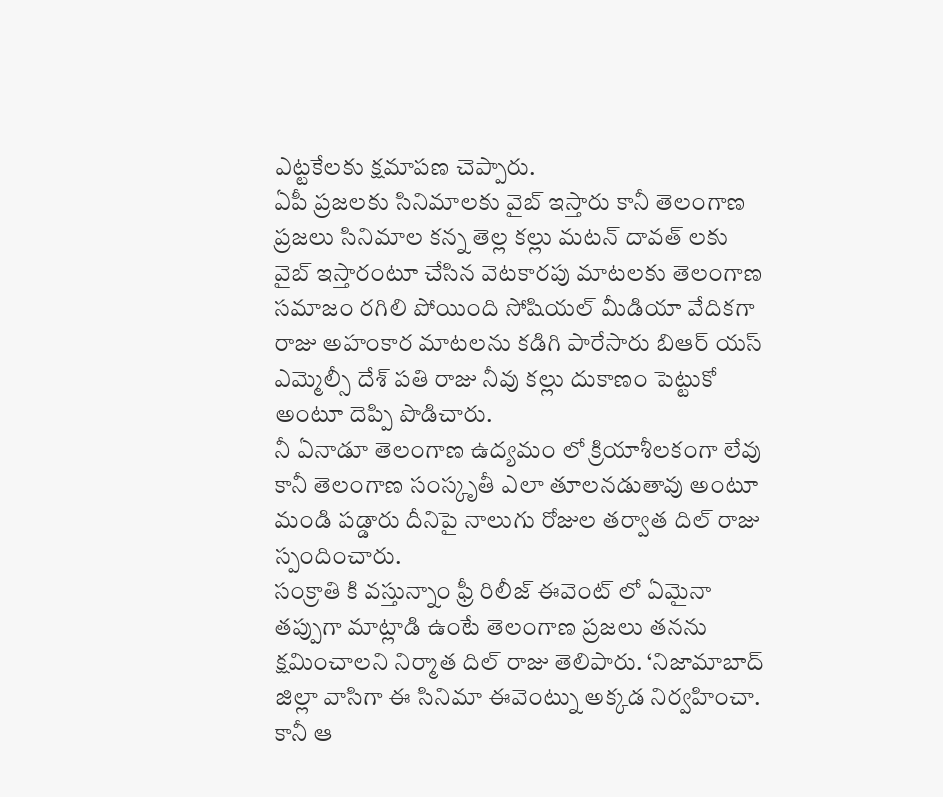ఎట్టకేలకు క్షమాపణ చెప్పారు.
ఏపీ ప్రజలకు సినిమాలకు వైబ్ ఇస్తారు కానీ తెలంగాణ ప్రజలు సినిమాల కన్న తెల్ల కల్లు మటన్ దావత్ లకు వైబ్ ఇస్తారంటూ చేసిన వెటకారపు మాటలకు తెలంగాణ సమాజం రగిలి పోయింది సోషియల్ మీడియా వేదికగా రాజు అహంకార మాటలను కడిగి పారేసారు బిఆర్ యస్ ఎమ్మెల్సీ దేశ్ పతి రాజు నీవు కల్లు దుకాణం పెట్టుకో అంటూ దెప్పి పొడిచారు.
నీ ఏనాడూ తెలంగాణ ఉద్యమం లో క్రియాశీలకంగా లేవు కానీ తెలంగాణ సంస్కృతీ ఎలా తూలనడుతావు అంటూ మండి పడ్డారు దీనిపై నాలుగు రోజుల తర్వాత దిల్ రాజు స్పందించారు.
సంక్రాతి కి వస్తున్నాం ఫ్రీ రిలీజ్ ఈవెంట్ లో ఏమైనా తప్పుగా మాట్లాడి ఉంటే తెలంగాణ ప్రజలు తనను క్షమించాలని నిర్మాత దిల్ రాజు తెలిపారు. ‘నిజామాబాద్ జిల్లా వాసిగా ఈ సినిమా ఈవెంట్ను అక్కడ నిర్వహించా.
కానీ ఆ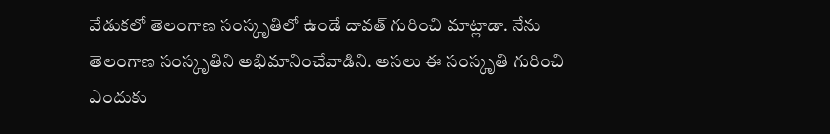వేడుకలో తెలంగాణ సంస్కృతిలో ఉండే దావత్ గురించి మాట్లాడా. నేను తెలంగాణ సంస్కృతిని అభిమానించేవాడిని. అసలు ఈ సంస్కృతి గురించి ఎందుకు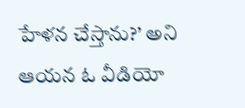హేళన చేస్తాను?’ అని ఆయన ఓ వీడియో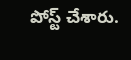పోస్ట్ చేశారు.